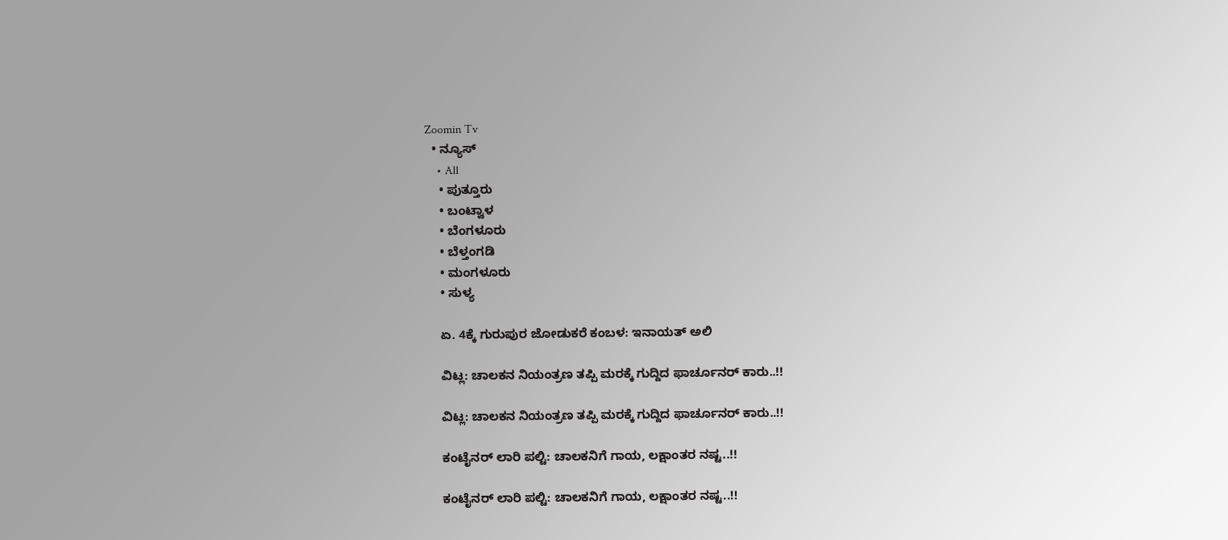Zoomin Tv
  • ನ್ಯೂಸ್
    • All
    • ಪುತ್ತೂರು
    • ಬಂಟ್ವಾಳ
    • ಬೆಂಗಳೂರು
    • ಬೆಳ್ತಂಗಡಿ
    • ಮಂಗಳೂರು
    • ಸುಳ್ಯ

    ಏ. 4ಕ್ಕೆ ಗುರುಪುರ ಜೋಡುಕರೆ ಕಂಬಳ: ಇನಾಯತ್ ಅಲಿ

    ವಿಟ್ಲ: ಚಾಲಕನ ನಿಯಂತ್ರಣ ತಪ್ಪಿ ಮರಕ್ಕೆ ಗುದ್ದಿದ ಫಾರ್ಚೂನರ್ ಕಾರು..!!

    ವಿಟ್ಲ: ಚಾಲಕನ ನಿಯಂತ್ರಣ ತಪ್ಪಿ ಮರಕ್ಕೆ ಗುದ್ದಿದ ಫಾರ್ಚೂನರ್ ಕಾರು..!!

    ಕಂಟೈನರ್ ಲಾರಿ ಪಲ್ಟಿ: ಚಾಲಕನಿಗೆ ಗಾಯ, ಲಕ್ಷಾಂತರ ನಷ್ಟ..!!

    ಕಂಟೈನರ್ ಲಾರಿ ಪಲ್ಟಿ: ಚಾಲಕನಿಗೆ ಗಾಯ, ಲಕ್ಷಾಂತರ ನಷ್ಟ..!!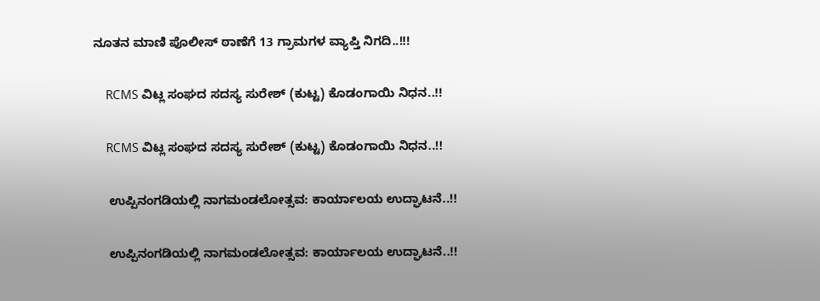ನೂತನ ಮಾಣಿ ಪೊಲೀಸ್ ಠಾಣೆಗೆ 13 ಗ್ರಾಮಗಳ ವ್ಯಾಪ್ತಿ ನಿಗದಿ..!!!

    RCMS ವಿಟ್ಲ ಸಂಘದ ಸದಸ್ಯ ಸುರೇಶ್ (ಕುಟ್ಟ) ಕೊಡಂಗಾಯಿ ನಿಧನ..!!

    RCMS ವಿಟ್ಲ ಸಂಘದ ಸದಸ್ಯ ಸುರೇಶ್ (ಕುಟ್ಟ) ಕೊಡಂಗಾಯಿ ನಿಧನ..!!

    ಉಪ್ಪಿನಂಗಡಿಯಲ್ಲಿ ನಾಗಮಂಡಲೋತ್ಸವ: ಕಾರ್ಯಾಲಯ ಉದ್ಘಾಟನೆ..!!

    ಉಪ್ಪಿನಂಗಡಿಯಲ್ಲಿ ನಾಗಮಂಡಲೋತ್ಸವ: ಕಾರ್ಯಾಲಯ ಉದ್ಘಾಟನೆ..!!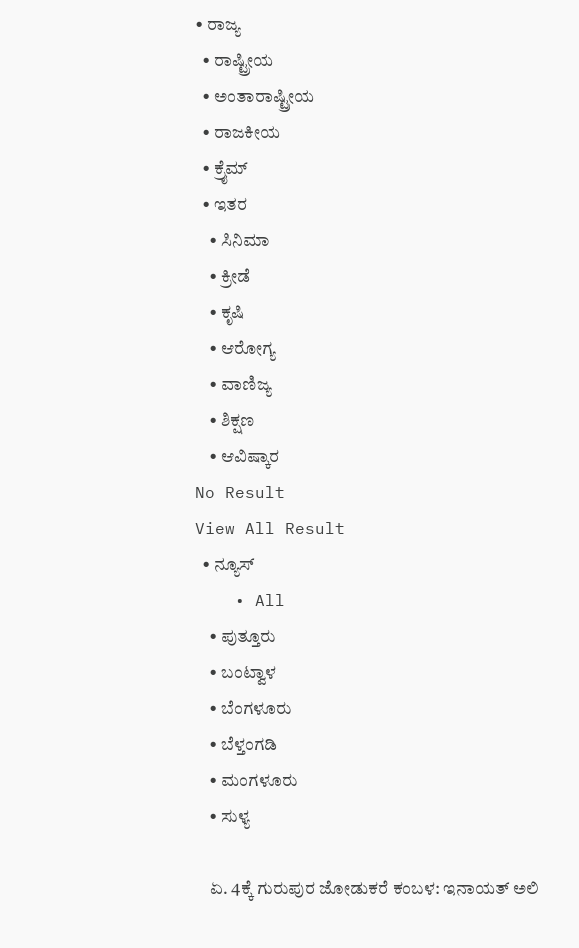• ರಾಜ್ಯ
  • ರಾಷ್ಟ್ರೀಯ
  • ಅಂತಾರಾಷ್ಟ್ರೀಯ
  • ರಾಜಕೀಯ
  • ಕ್ರೈಮ್
  • ಇತರ
    • ಸಿನಿಮಾ
    • ಕ್ರೀಡೆ
    • ಕೃಷಿ
    • ಆರೋಗ್ಯ
    • ವಾಣಿಜ್ಯ
    • ಶಿಕ್ಷಣ
    • ಆವಿಷ್ಕಾರ
No Result
View All Result
  • ನ್ಯೂಸ್
    • All
    • ಪುತ್ತೂರು
    • ಬಂಟ್ವಾಳ
    • ಬೆಂಗಳೂರು
    • ಬೆಳ್ತಂಗಡಿ
    • ಮಂಗಳೂರು
    • ಸುಳ್ಯ

    ಏ. 4ಕ್ಕೆ ಗುರುಪುರ ಜೋಡುಕರೆ ಕಂಬಳ: ಇನಾಯತ್ ಅಲಿ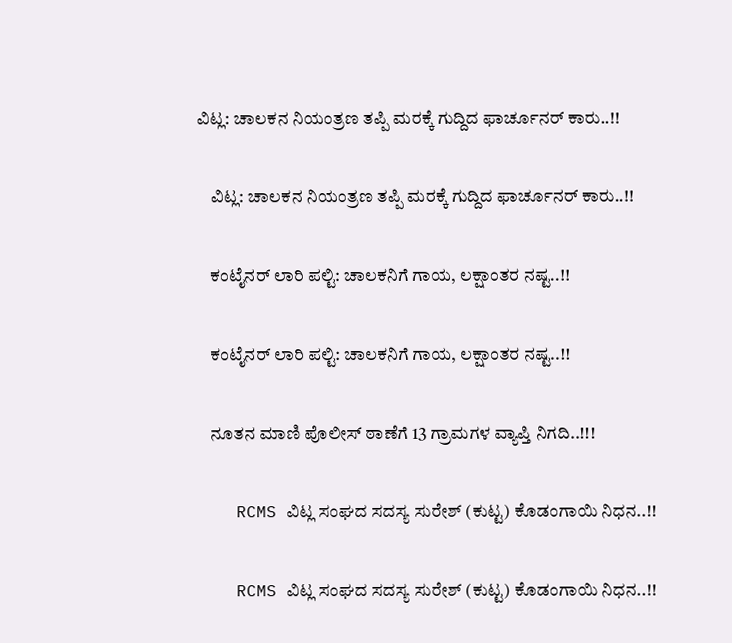ವಿಟ್ಲ: ಚಾಲಕನ ನಿಯಂತ್ರಣ ತಪ್ಪಿ ಮರಕ್ಕೆ ಗುದ್ದಿದ ಫಾರ್ಚೂನರ್ ಕಾರು..!!

    ವಿಟ್ಲ: ಚಾಲಕನ ನಿಯಂತ್ರಣ ತಪ್ಪಿ ಮರಕ್ಕೆ ಗುದ್ದಿದ ಫಾರ್ಚೂನರ್ ಕಾರು..!!

    ಕಂಟೈನರ್ ಲಾರಿ ಪಲ್ಟಿ: ಚಾಲಕನಿಗೆ ಗಾಯ, ಲಕ್ಷಾಂತರ ನಷ್ಟ..!!

    ಕಂಟೈನರ್ ಲಾರಿ ಪಲ್ಟಿ: ಚಾಲಕನಿಗೆ ಗಾಯ, ಲಕ್ಷಾಂತರ ನಷ್ಟ..!!

    ನೂತನ ಮಾಣಿ ಪೊಲೀಸ್ ಠಾಣೆಗೆ 13 ಗ್ರಾಮಗಳ ವ್ಯಾಪ್ತಿ ನಿಗದಿ..!!!

    RCMS ವಿಟ್ಲ ಸಂಘದ ಸದಸ್ಯ ಸುರೇಶ್ (ಕುಟ್ಟ) ಕೊಡಂಗಾಯಿ ನಿಧನ..!!

    RCMS ವಿಟ್ಲ ಸಂಘದ ಸದಸ್ಯ ಸುರೇಶ್ (ಕುಟ್ಟ) ಕೊಡಂಗಾಯಿ ನಿಧನ..!!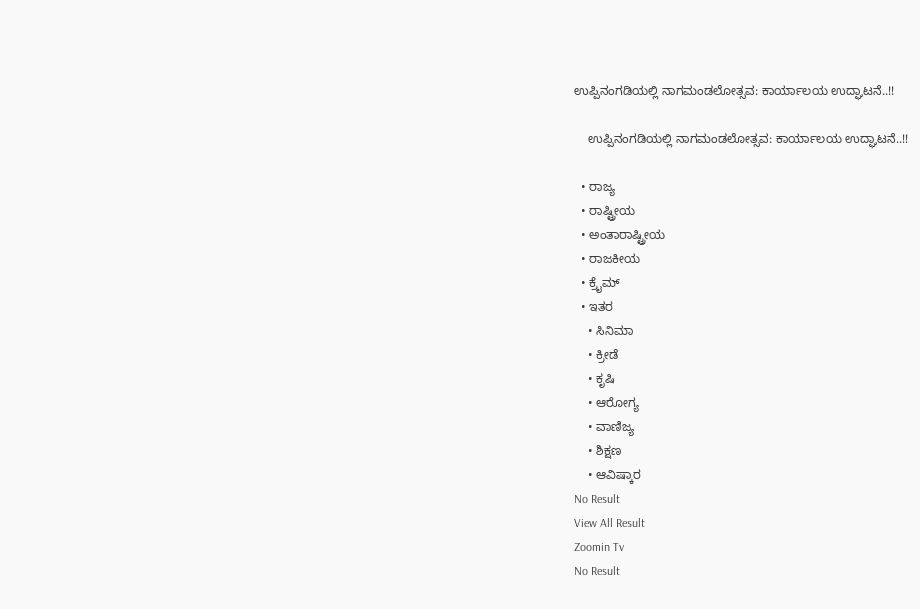ಉಪ್ಪಿನಂಗಡಿಯಲ್ಲಿ ನಾಗಮಂಡಲೋತ್ಸವ: ಕಾರ್ಯಾಲಯ ಉದ್ಘಾಟನೆ..!!

    ಉಪ್ಪಿನಂಗಡಿಯಲ್ಲಿ ನಾಗಮಂಡಲೋತ್ಸವ: ಕಾರ್ಯಾಲಯ ಉದ್ಘಾಟನೆ..!!

  • ರಾಜ್ಯ
  • ರಾಷ್ಟ್ರೀಯ
  • ಅಂತಾರಾಷ್ಟ್ರೀಯ
  • ರಾಜಕೀಯ
  • ಕ್ರೈಮ್
  • ಇತರ
    • ಸಿನಿಮಾ
    • ಕ್ರೀಡೆ
    • ಕೃಷಿ
    • ಆರೋಗ್ಯ
    • ವಾಣಿಜ್ಯ
    • ಶಿಕ್ಷಣ
    • ಆವಿಷ್ಕಾರ
No Result
View All Result
Zoomin Tv
No Result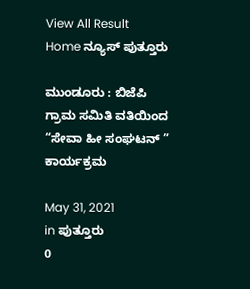View All Result
Home ನ್ಯೂಸ್ ಪುತ್ತೂರು

ಮುಂಡೂರು : ಬಿಜೆಪಿ ಗ್ರಾಮ ಸಮಿತಿ ವತಿಯಿಂದ “ಸೇವಾ ಹೀ ಸಂಘಟನ್ ” ಕಾರ್ಯಕ್ರಮ

May 31, 2021
in ಪುತ್ತೂರು
0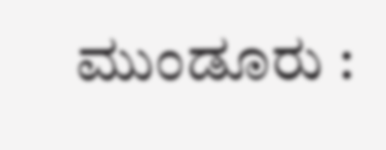ಮುಂಡೂರು :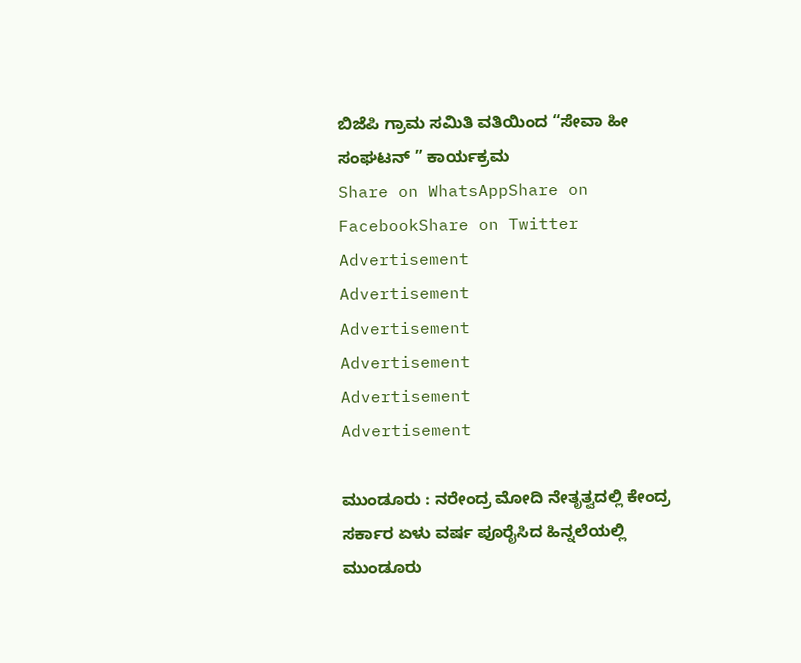ಬಿಜೆಪಿ ಗ್ರಾಮ ಸಮಿತಿ ವತಿಯಿಂದ “ಸೇವಾ ಹೀ ಸಂಘಟನ್ ” ಕಾರ್ಯಕ್ರಮ
Share on WhatsAppShare on FacebookShare on Twitter
Advertisement
Advertisement
Advertisement
Advertisement
Advertisement
Advertisement

ಮುಂಡೂರು : ನರೇಂದ್ರ ಮೋದಿ ನೇತೃತ್ವದಲ್ಲಿ ಕೇಂದ್ರ ಸರ್ಕಾರ ಏಳು ವರ್ಷ ಪೂರೈಸಿದ ಹಿನ್ನಲೆಯಲ್ಲಿ ಮುಂಡೂರು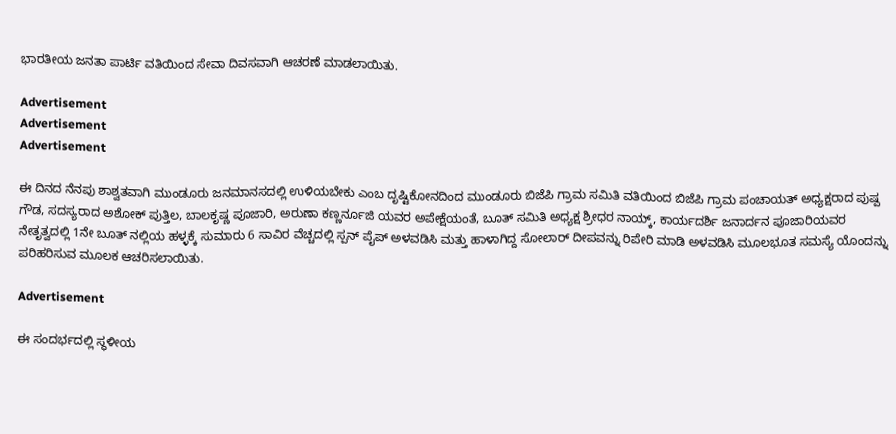ಭಾರತೀಯ ಜನತಾ ಪಾರ್ಟಿ ವತಿಯಿಂದ ಸೇವಾ ದಿವಸವಾಗಿ ಆಚರಣೆ ಮಾಡಲಾಯಿತು.

Advertisement
Advertisement
Advertisement

ಈ ದಿನದ ನೆನಪು ಶಾಶ್ವತವಾಗಿ ಮುಂಡೂರು ಜನಮಾನಸದಲ್ಲಿ ಉಳಿಯಬೇಕು ಎಂಬ ದೃಷ್ಟಿಕೋನದಿಂದ ಮುಂಡೂರು ಬಿಜೆಪಿ ಗ್ರಾಮ ಸಮಿತಿ ವತಿಯಿಂದ ಬಿಜೆಪಿ ಗ್ರಾಮ ಪಂಚಾಯತ್ ಅಧ್ಯಕ್ಷರಾದ ಪುಷ್ಪ ಗೌಡ, ಸದಸ್ಯರಾದ ಅಶೋಕ್ ಪುತ್ತಿಲ, ಬಾಲಕೃಷ್ಣ ಪೂಜಾರಿ, ಅರುಣಾ ಕಣ್ಣರ್ನೂಜಿ ಯವರ ಅಪೇಕ್ಷೆಯಂತೆ, ಬೂತ್ ಸಮಿತಿ ಅಧ್ಯಕ್ಷ ಶ್ರೀಧರ ನಾಯ್ಕ್, ಕಾರ್ಯದರ್ಶಿ ಜನಾರ್ದನ ಪೂಜಾರಿಯವರ ನೇತೃತ್ವದಲ್ಲಿ 1ನೇ ಬೂತ್ ನಲ್ಲಿಯ ಹಳ್ಳಕ್ಕೆ ಸುಮಾರು 6 ಸಾವಿರ ವೆಚ್ಚದಲ್ಲಿ ಸ್ಪನ್ ಪೈಪ್ ಅಳವಡಿಸಿ ಮತ್ತು ಹಾಳಾಗಿದ್ದ ಸೋಲಾರ್ ದೀಪವನ್ನು ರಿಪೇರಿ ಮಾಡಿ ಅಳವಡಿಸಿ ಮೂಲಭೂತ ಸಮಸ್ಯೆ ಯೊಂದನ್ನು ಪರಿಹರಿಸುವ ಮೂಲಕ ಆಚರಿಸಲಾಯಿತು.

Advertisement

ಈ ಸಂದರ್ಭದಲ್ಲಿ ಸ್ಥಳೀಯ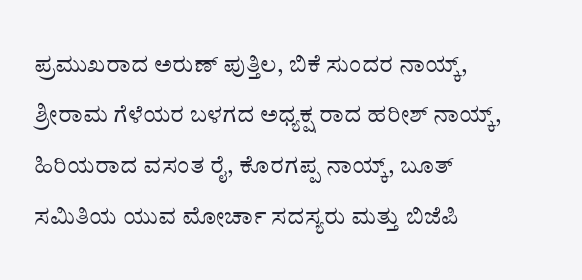ಪ್ರಮುಖರಾದ ಅರುಣ್ ಪುತ್ತಿಲ, ಬಿಕೆ ಸುಂದರ ನಾಯ್ಕ್, ಶ್ರೀರಾಮ ಗೆಳೆಯರ ಬಳಗದ ಅಧ್ಯಕ್ಷ ರಾದ ಹರೀಶ್ ನಾಯ್ಕ್, ಹಿರಿಯರಾದ ವಸಂತ ರೈ, ಕೊರಗಪ್ಪ ನಾಯ್ಕ್, ಬೂತ್ ಸಮಿತಿಯ ಯುವ ಮೋರ್ಚಾ ಸದಸ್ಯರು ಮತ್ತು ಬಿಜೆಪಿ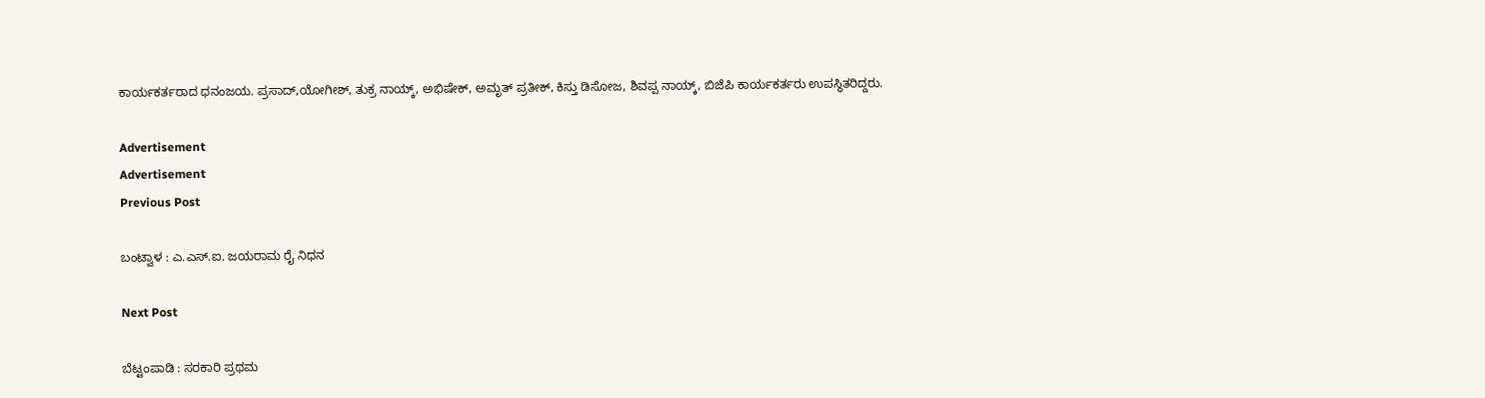ಕಾರ್ಯಕರ್ತರಾದ ಧನಂಜಯ. ಪ್ರಸಾದ್,ಯೋಗೀಶ್, ತುಕ್ರ ನಾಯ್ಕ್, ಅಭಿಷೇಕ್, ಅಮೃತ್ ಪ್ರತೀಕ್, ಕಿಸ್ತು ಡಿಸೋಜ, ಶಿವಪ್ಪ ನಾಯ್ಕ್, ಬಿಜೆಪಿ ಕಾರ್ಯಕರ್ತರು ಉಪಸ್ಥಿತರಿದ್ದರು.

Advertisement
Advertisement
Previous Post

ಬಂಟ್ವಾಳ : ಎ.ಎಸ್.ಐ. ಜಯರಾಮ ರೈ ನಿಧನ

Next Post

ಬೆಟ್ಟಂಪಾಡಿ : ಸರಕಾರಿ ಪ್ರಥಮ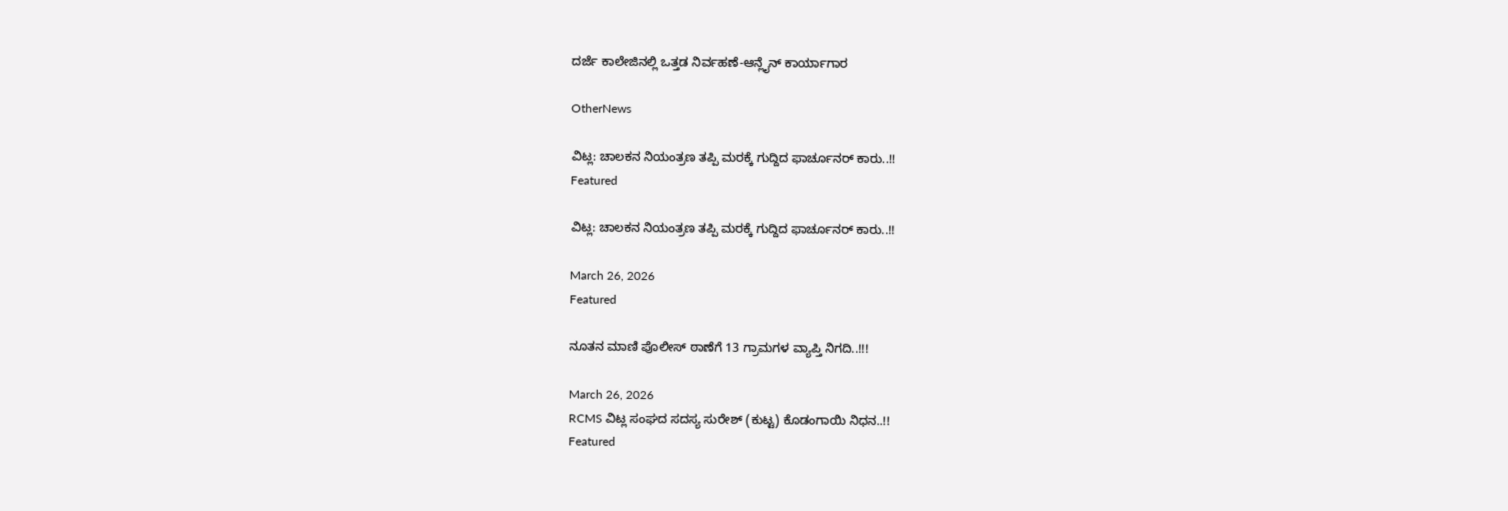ದರ್ಜೆ ಕಾಲೇಜಿನಲ್ಲಿ ಒತ್ತಡ ನಿರ್ವಹಣೆ-ಆನ್ಲೈನ್ ಕಾರ್ಯಾಗಾರ

OtherNews

ವಿಟ್ಲ: ಚಾಲಕನ ನಿಯಂತ್ರಣ ತಪ್ಪಿ ಮರಕ್ಕೆ ಗುದ್ದಿದ ಫಾರ್ಚೂನರ್ ಕಾರು..!!
Featured

ವಿಟ್ಲ: ಚಾಲಕನ ನಿಯಂತ್ರಣ ತಪ್ಪಿ ಮರಕ್ಕೆ ಗುದ್ದಿದ ಫಾರ್ಚೂನರ್ ಕಾರು..!!

March 26, 2026
Featured

ನೂತನ ಮಾಣಿ ಪೊಲೀಸ್ ಠಾಣೆಗೆ 13 ಗ್ರಾಮಗಳ ವ್ಯಾಪ್ತಿ ನಿಗದಿ..!!!

March 26, 2026
RCMS ವಿಟ್ಲ ಸಂಘದ ಸದಸ್ಯ ಸುರೇಶ್ (ಕುಟ್ಟ) ಕೊಡಂಗಾಯಿ ನಿಧನ..!!
Featured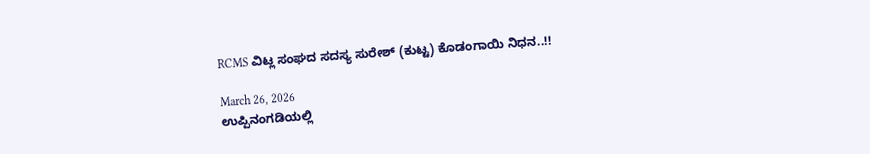RCMS ವಿಟ್ಲ ಸಂಘದ ಸದಸ್ಯ ಸುರೇಶ್ (ಕುಟ್ಟ) ಕೊಡಂಗಾಯಿ ನಿಧನ..!!

March 26, 2026
ಉಪ್ಪಿನಂಗಡಿಯಲ್ಲಿ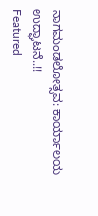ನಾಗಮಂಡಲೋತ್ಸವ: ಕಾರ್ಯಾಲಯ ಉದ್ಘಾಟನೆ..!!
Featured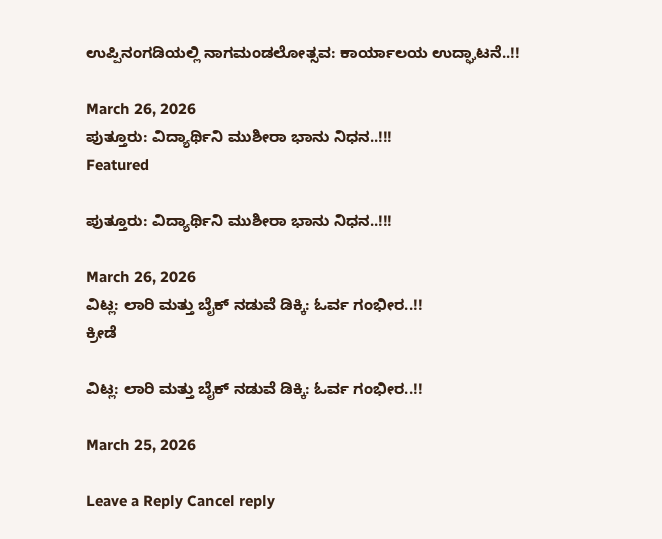ಉಪ್ಪಿನಂಗಡಿಯಲ್ಲಿ ನಾಗಮಂಡಲೋತ್ಸವ: ಕಾರ್ಯಾಲಯ ಉದ್ಘಾಟನೆ..!!

March 26, 2026
ಪುತ್ತೂರು: ವಿದ್ಯಾರ್ಥಿನಿ ಮುಶೀರಾ ಭಾನು ನಿಧನ..!!!
Featured

ಪುತ್ತೂರು: ವಿದ್ಯಾರ್ಥಿನಿ ಮುಶೀರಾ ಭಾನು ನಿಧನ..!!!

March 26, 2026
ವಿಟ್ಲ: ಲಾರಿ ಮತ್ತು ಬೈಕ್ ನಡುವೆ ಡಿಕ್ಕಿ: ಓರ್ವ ಗಂಭೀರ..!!
ಕ್ರೀಡೆ

ವಿಟ್ಲ: ಲಾರಿ ಮತ್ತು ಬೈಕ್ ನಡುವೆ ಡಿಕ್ಕಿ: ಓರ್ವ ಗಂಭೀರ..!!

March 25, 2026

Leave a Reply Cancel reply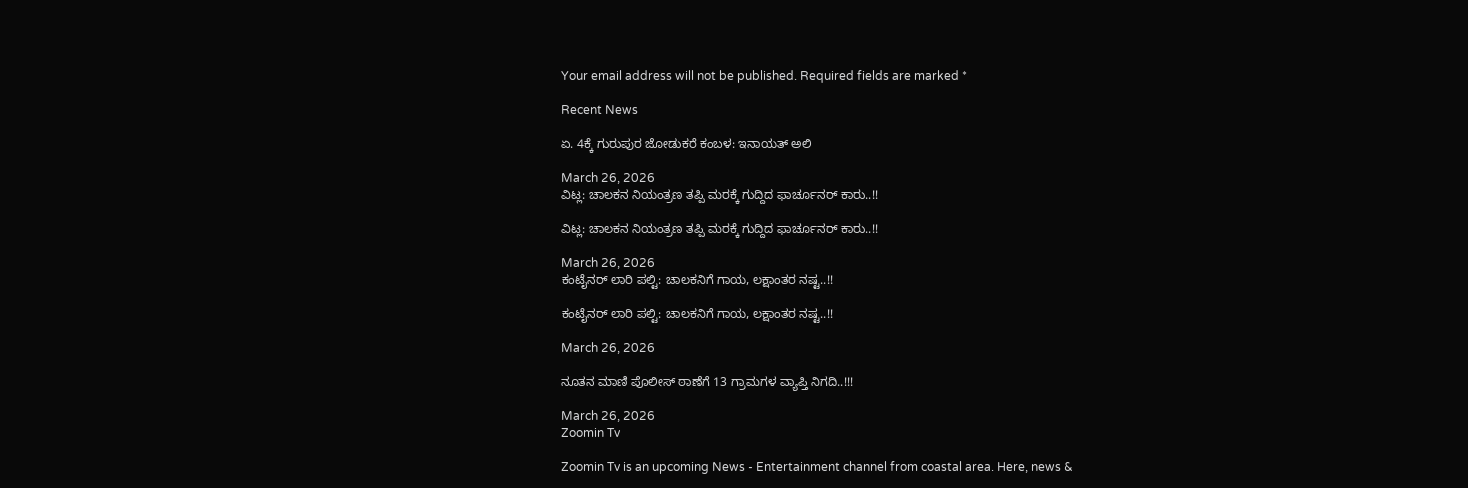Your email address will not be published. Required fields are marked *

Recent News

ಏ. 4ಕ್ಕೆ ಗುರುಪುರ ಜೋಡುಕರೆ ಕಂಬಳ: ಇನಾಯತ್ ಅಲಿ

March 26, 2026
ವಿಟ್ಲ: ಚಾಲಕನ ನಿಯಂತ್ರಣ ತಪ್ಪಿ ಮರಕ್ಕೆ ಗುದ್ದಿದ ಫಾರ್ಚೂನರ್ ಕಾರು..!!

ವಿಟ್ಲ: ಚಾಲಕನ ನಿಯಂತ್ರಣ ತಪ್ಪಿ ಮರಕ್ಕೆ ಗುದ್ದಿದ ಫಾರ್ಚೂನರ್ ಕಾರು..!!

March 26, 2026
ಕಂಟೈನರ್ ಲಾರಿ ಪಲ್ಟಿ: ಚಾಲಕನಿಗೆ ಗಾಯ, ಲಕ್ಷಾಂತರ ನಷ್ಟ..!!

ಕಂಟೈನರ್ ಲಾರಿ ಪಲ್ಟಿ: ಚಾಲಕನಿಗೆ ಗಾಯ, ಲಕ್ಷಾಂತರ ನಷ್ಟ..!!

March 26, 2026

ನೂತನ ಮಾಣಿ ಪೊಲೀಸ್ ಠಾಣೆಗೆ 13 ಗ್ರಾಮಗಳ ವ್ಯಾಪ್ತಿ ನಿಗದಿ..!!!

March 26, 2026
Zoomin Tv

Zoomin Tv is an upcoming News - Entertainment channel from coastal area. Here, news &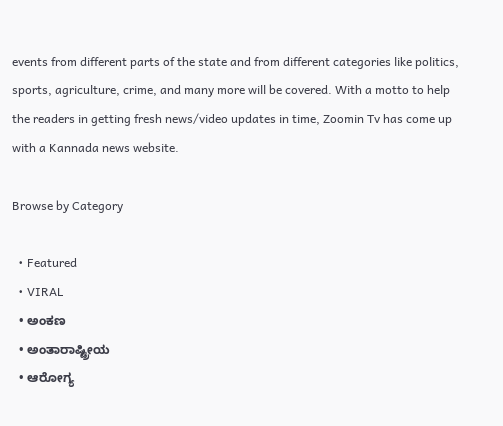events from different parts of the state and from different categories like politics, sports, agriculture, crime, and many more will be covered. With a motto to help the readers in getting fresh news/video updates in time, Zoomin Tv has come up with a Kannada news website.

Browse by Category

  • Featured
  • VIRAL
  • ಅಂಕಣ
  • ಅಂತಾರಾಷ್ಟ್ರೀಯ
  • ಆರೋಗ್ಯ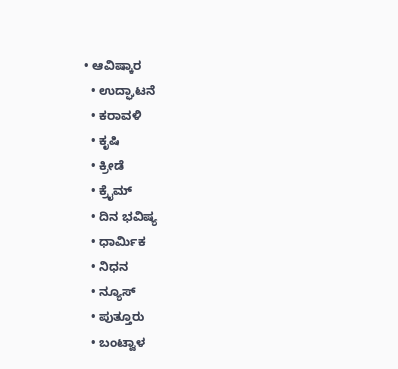• ಆವಿಷ್ಕಾರ
  • ಉದ್ಘಾಟನೆ
  • ಕರಾವಳಿ
  • ಕೃಷಿ
  • ಕ್ರೀಡೆ
  • ಕ್ರೈಮ್
  • ದಿನ ಭವಿಷ್ಯ
  • ಧಾರ್ಮಿಕ
  • ನಿಧನ
  • ನ್ಯೂಸ್
  • ಪುತ್ತೂರು
  • ಬಂಟ್ವಾಳ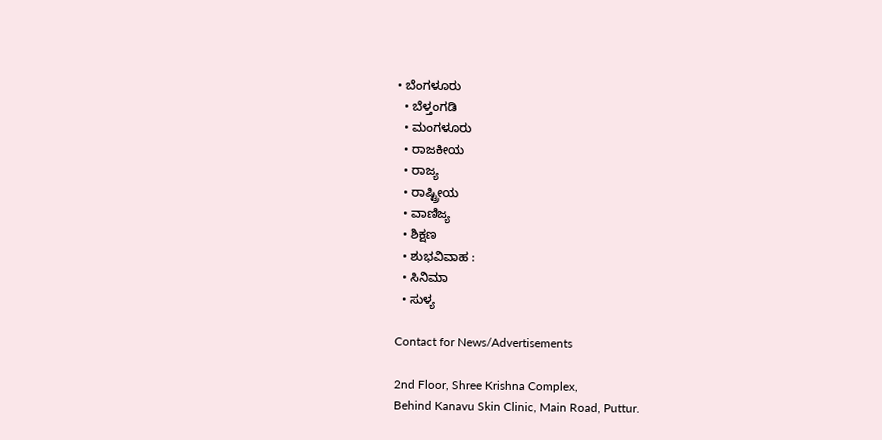• ಬೆಂಗಳೂರು
  • ಬೆಳ್ತಂಗಡಿ
  • ಮಂಗಳೂರು
  • ರಾಜಕೀಯ
  • ರಾಜ್ಯ
  • ರಾಷ್ಟ್ರೀಯ
  • ವಾಣಿಜ್ಯ
  • ಶಿಕ್ಷಣ
  • ಶುಭವಿವಾಹ :
  • ಸಿನಿಮಾ
  • ಸುಳ್ಯ

Contact for News/Advertisements

2nd Floor, Shree Krishna Complex,
Behind Kanavu Skin Clinic, Main Road, Puttur.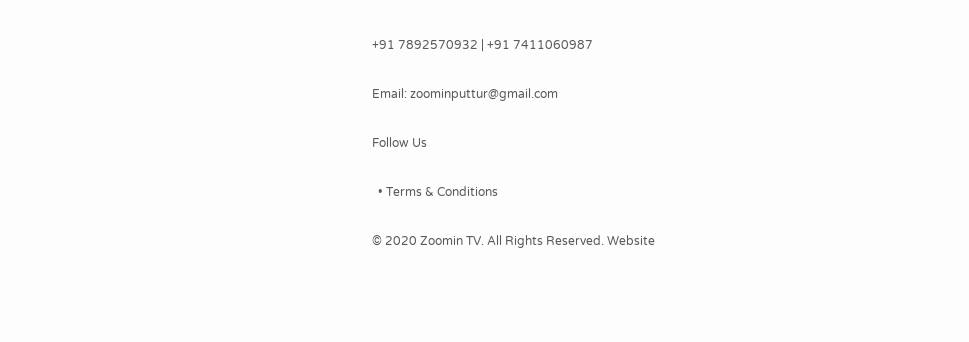+91 7892570932 | +91 7411060987

Email: zoominputtur@gmail.com

Follow Us

  • Terms & Conditions

© 2020 Zoomin TV. All Rights Reserved. Website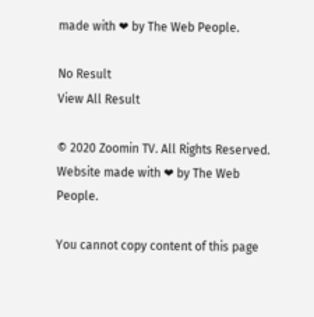made with ❤ by The Web People.

No Result
View All Result

© 2020 Zoomin TV. All Rights Reserved. Website made with ❤ by The Web People.

You cannot copy content of this page